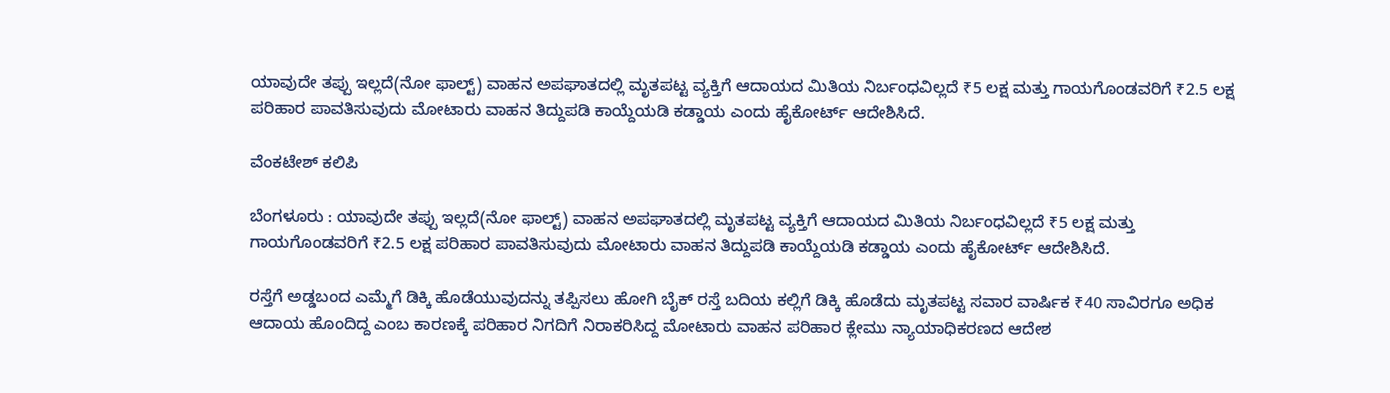ಯಾವುದೇ ತಪ್ಪು ಇಲ್ಲದೆ(ನೋ ಫಾಲ್ಟ್‌) ವಾಹನ ಅಪಘಾತದಲ್ಲಿ ಮೃತಪಟ್ಟ ವ್ಯಕ್ತಿಗೆ ಆದಾಯದ ಮಿತಿಯ ನಿರ್ಬಂಧವಿಲ್ಲದೆ ₹5 ಲಕ್ಷ ಮತ್ತು ಗಾಯಗೊಂಡವರಿಗೆ ₹2.5 ಲಕ್ಷ ಪರಿಹಾರ ಪಾವತಿಸುವುದು ಮೋಟಾರು ವಾಹನ ತಿದ್ದುಪಡಿ ಕಾಯ್ದೆಯಡಿ ಕಡ್ಡಾಯ ಎಂದು ಹೈಕೋರ್ಟ್‌ ಆದೇಶಿಸಿದೆ.

ವೆಂಕಟೇಶ್‌ ಕಲಿಪಿ

ಬೆಂಗಳೂರು : ಯಾವುದೇ ತಪ್ಪು ಇಲ್ಲದೆ(ನೋ ಫಾಲ್ಟ್‌) ವಾಹನ ಅಪಘಾತದಲ್ಲಿ ಮೃತಪಟ್ಟ ವ್ಯಕ್ತಿಗೆ ಆದಾಯದ ಮಿತಿಯ ನಿರ್ಬಂಧವಿಲ್ಲದೆ ₹5 ಲಕ್ಷ ಮತ್ತು ಗಾಯಗೊಂಡವರಿಗೆ ₹2.5 ಲಕ್ಷ ಪರಿಹಾರ ಪಾವತಿಸುವುದು ಮೋಟಾರು ವಾಹನ ತಿದ್ದುಪಡಿ ಕಾಯ್ದೆಯಡಿ ಕಡ್ಡಾಯ ಎಂದು ಹೈಕೋರ್ಟ್‌ ಆದೇಶಿಸಿದೆ.

ರಸ್ತೆಗೆ ಅಡ್ಡಬಂದ ಎಮ್ಮೆಗೆ ಡಿಕ್ಕಿ ಹೊಡೆಯುವುದನ್ನು ತಪ್ಪಿಸಲು ಹೋಗಿ ಬೈಕ್‌ ರಸ್ತೆ ಬದಿಯ ಕಲ್ಲಿಗೆ ಡಿಕ್ಕಿ ಹೊಡೆದು ಮೃತಪಟ್ಟ ಸವಾರ ವಾರ್ಷಿಕ ₹40 ಸಾವಿರಗೂ ಅಧಿಕ ಆದಾಯ ಹೊಂದಿದ್ದ ಎಂಬ ಕಾರಣಕ್ಕೆ ಪರಿಹಾರ ನಿಗದಿಗೆ ನಿರಾಕರಿಸಿದ್ದ ಮೋಟಾರು ವಾಹನ ಪರಿಹಾರ ಕ್ಲೇಮು ನ್ಯಾಯಾಧಿಕರಣದ ಆದೇಶ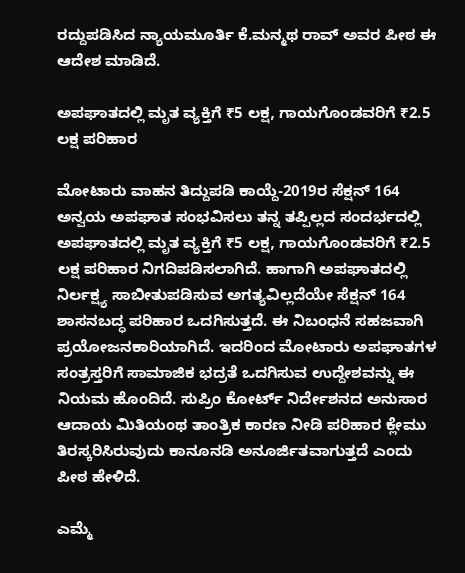ರದ್ದುಪಡಿಸಿದ ನ್ಯಾಯಮೂರ್ತಿ ಕೆ.ಮನ್ಮಥ ರಾವ್‌ ಅವರ ಪೀಠ ಈ ಆದೇಶ ಮಾಡಿದೆ.

ಅಪಘಾತದಲ್ಲಿ ಮೃತ ವ್ಯಕ್ತಿಗೆ ₹5 ಲಕ್ಷ, ಗಾಯಗೊಂಡವರಿಗೆ ₹2.5 ಲಕ್ಷ ಪರಿಹಾರ

ಮೋಟಾರು ವಾಹನ ತಿದ್ದುಪಡಿ ಕಾಯ್ದೆ-2019ರ ಸೆಕ್ಷನ್‌ 164 ಅನ್ವಯ ಅಪಘಾತ ಸಂಭವಿಸಲು ತನ್ನ ತಪ್ಪಿಲ್ಲದ ಸಂದರ್ಭದಲ್ಲಿ ಅಪಘಾತದಲ್ಲಿ ಮೃತ ವ್ಯಕ್ತಿಗೆ ₹5 ಲಕ್ಷ, ಗಾಯಗೊಂಡವರಿಗೆ ₹2.5 ಲಕ್ಷ ಪರಿಹಾರ ನಿಗದಿಪಡಿಸಲಾಗಿದೆ. ಹಾಗಾಗಿ ಅಪಘಾತದಲ್ಲಿ ನಿರ್ಲಕ್ಷ್ಯ ಸಾಬೀತುಪಡಿಸುವ ಅಗತ್ಯವಿಲ್ಲದೆಯೇ ಸೆಕ್ಷನ್ 164 ಶಾಸನಬದ್ಧ ಪರಿಹಾರ ಒದಗಿಸುತ್ತದೆ. ಈ ನಿಬಂಧನೆ ಸಹಜವಾಗಿ ಪ್ರಯೋಜನಕಾರಿಯಾಗಿದೆ. ಇದರಿಂದ ಮೋಟಾರು ಅಪಘಾತಗಳ ಸಂತ್ರಸ್ತರಿಗೆ ಸಾಮಾಜಿಕ ಭದ್ರತೆ ಒದಗಿಸುವ ಉದ್ದೇಶವನ್ನು ಈ ನಿಯಮ ಹೊಂದಿದೆ. ಸುಪ್ರಿಂ ಕೋರ್ಟ್‌ ನಿರ್ದೇಶನದ ಅನುಸಾರ ಆದಾಯ ಮಿತಿಯಂಥ ತಾಂತ್ರಿಕ ಕಾರಣ ನೀಡಿ ಪರಿಹಾರ ಕ್ಲೇಮು ತಿರಸ್ಕರಿಸಿರುವುದು ಕಾನೂನಡಿ ಅನೂರ್ಜಿತವಾಗುತ್ತದೆ ಎಂದು ಪೀಠ ಹೇಳಿದೆ.

ಎಮ್ಮೆ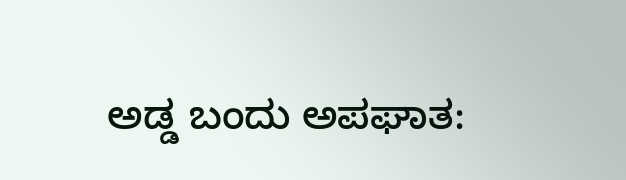ಅಡ್ಡ ಬಂದು ಅಪಘಾತ: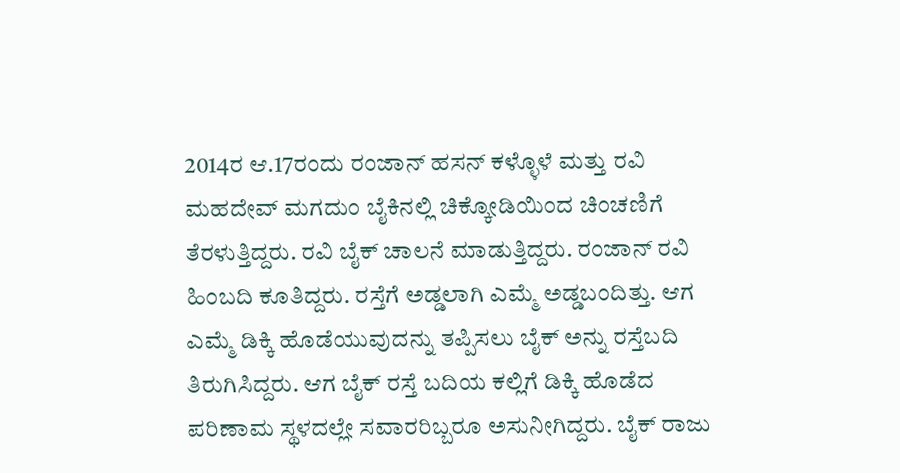2014ರ ಆ.17ರಂದು ರಂಜಾನ್‌ ಹಸನ್‌ ಕಳ್ಳೊಳೆ ಮತ್ತು ರವಿ ಮಹದೇವ್‌ ಮಗದುಂ ಬೈಕಿನಲ್ಲಿ ಚಿಕ್ಕೋಡಿಯಿಂದ ಚಿಂಚಣಿಗೆ ತೆರಳುತ್ತಿದ್ದರು. ರವಿ ಬೈಕ್‌ ಚಾಲನೆ ಮಾಡುತ್ತಿದ್ದರು. ರಂಜಾನ್‌ ರವಿ ಹಿಂಬದಿ ಕೂತಿದ್ದರು. ರಸ್ತೆಗೆ ಅಡ್ಡಲಾಗಿ ಎಮ್ಮೆ ಅಡ್ಡಬಂದಿತ್ತು. ಆಗ ಎಮ್ಮೆ ಡಿಕ್ಕಿ ಹೊಡೆಯುವುದನ್ನು ತಪ್ಪಿಸಲು ಬೈಕ್‌ ಅನ್ನು ರಸ್ತೆಬದಿ ತಿರುಗಿಸಿದ್ದರು. ಆಗ ಬೈಕ್‌ ರಸ್ತೆ ಬದಿಯ ಕಲ್ಲಿಗೆ ಡಿಕ್ಕಿ ಹೊಡೆದ ಪರಿಣಾಮ ಸ್ಥಳದಲ್ಲೇ ಸವಾರರಿಬ್ಬರೂ ಅಸುನೀಗಿದ್ದರು. ಬೈಕ್‌ ರಾಜು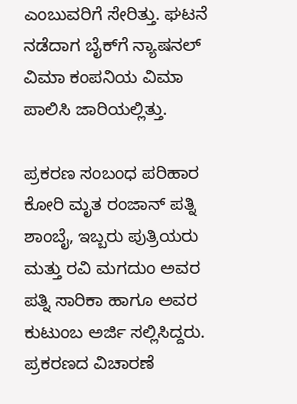ಎಂಬುವರಿಗೆ ಸೇರಿತ್ತು. ಘಟನೆ ನಡೆದಾಗ ಬೈಕ್‌ಗೆ ನ್ಯಾಷನಲ್‌ ವಿಮಾ ಕಂಪನಿಯ ವಿಮಾ ಪಾಲಿಸಿ ಜಾರಿಯಲ್ಲಿತ್ತು.

ಪ್ರಕರಣ ಸಂಬಂಧ ಪರಿಹಾರ ಕೋರಿ ಮೃತ ರಂಜಾನ್‌ ಪತ್ನಿ ಶಾಂಬೈ, ಇಬ್ಬರು ಪುತ್ರಿಯರು ಮತ್ತು ರವಿ ಮಗದುಂ ಅವರ ಪತ್ನಿ ಸಾರಿಕಾ ಹಾಗೂ ಅವರ ಕುಟುಂಬ ಅರ್ಜಿ ಸಲ್ಲಿಸಿದ್ದರು. ಪ್ರಕರಣದ ವಿಚಾರಣೆ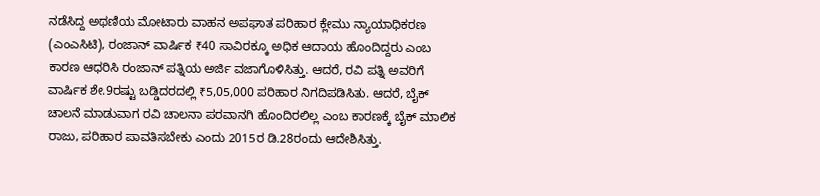ನಡೆಸಿದ್ದ ಅಥಣಿಯ ಮೋಟಾರು ವಾಹನ ಅಪಘಾತ ಪರಿಹಾರ ಕ್ಲೇಮು ನ್ಯಾಯಾಧಿಕರಣ (ಎಂಎಸಿಟಿ), ರಂಜಾನ್‌ ವಾರ್ಷಿಕ ₹40 ಸಾವಿರಕ್ಕೂ ಅಧಿಕ ಆದಾಯ ಹೊಂದಿದ್ದರು ಎಂಬ ಕಾರಣ ಆಧರಿಸಿ ರಂಜಾನ್‌ ಪತ್ನಿಯ ಅರ್ಜಿ ವಜಾಗೊಳಿಸಿತ್ತು. ಆದರೆ, ರವಿ ಪತ್ನಿ ಅವರಿಗೆ ವಾರ್ಷಿಕ ಶೇ.9ರಷ್ಟು ಬಡ್ಡಿದರದಲ್ಲಿ ₹5,05,000 ಪರಿಹಾರ ನಿಗದಿಪಡಿಸಿತು. ಆದರೆ, ಬೈಕ್‌ ಚಾಲನೆ ಮಾಡುವಾಗ ರವಿ ಚಾಲನಾ ಪರವಾನಗಿ ಹೊಂದಿರಲಿಲ್ಲ ಎಂಬ ಕಾರಣಕ್ಕೆ ಬೈಕ್‌ ಮಾಲಿಕ ರಾಜು, ಪರಿಹಾರ ಪಾವತಿಸಬೇಕು ಎಂದು 2015ರ ಡಿ.28ರಂದು ಆದೇಶಿಸಿತ್ತು.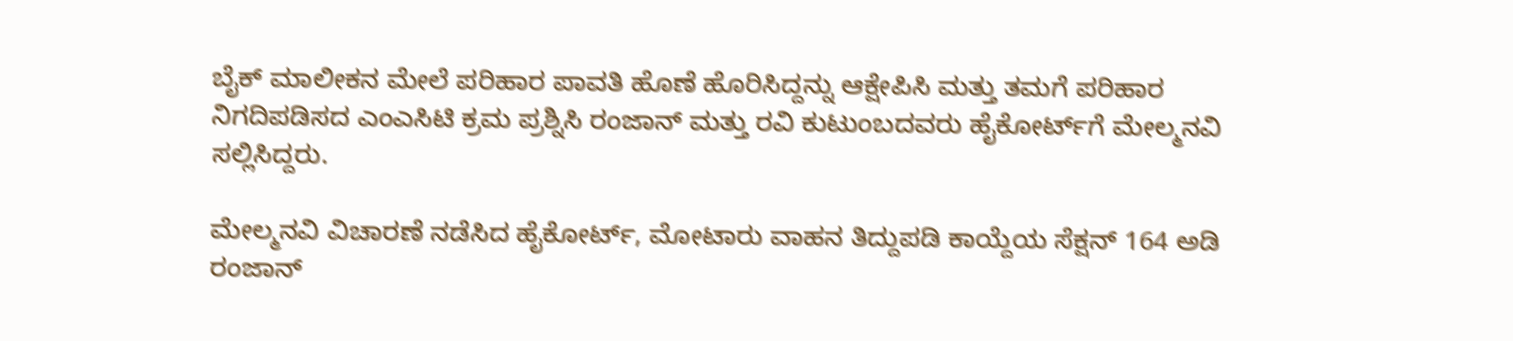ಬೈಕ್ ಮಾಲೀಕನ ಮೇಲೆ ಪರಿಹಾರ ಪಾವತಿ ಹೊಣೆ ಹೊರಿಸಿದ್ದನ್ನು ಆಕ್ಷೇಪಿಸಿ ಮತ್ತು ತಮಗೆ ಪರಿಹಾರ ನಿಗದಿಪಡಿಸದ ಎಂಎಸಿಟಿ ಕ್ರಮ ಪ್ರಶ್ನಿಸಿ ರಂಜಾನ್‌ ಮತ್ತು ರವಿ ಕುಟುಂಬದವರು ಹೈಕೋರ್ಟ್‌ಗೆ ಮೇಲ್ಮನವಿ ಸಲ್ಲಿಸಿದ್ದರು.

ಮೇಲ್ಮನವಿ ವಿಚಾರಣೆ ನಡೆಸಿದ ಹೈಕೋರ್ಟ್‌, ಮೋಟಾರು ವಾಹನ ತಿದ್ದುಪಡಿ ಕಾಯ್ದೆಯ ಸೆಕ್ಷನ್‌ 164 ಅಡಿ ರಂಜಾನ್‌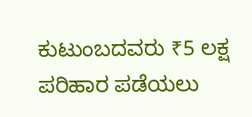ಕುಟುಂಬದವರು ₹5 ಲಕ್ಷ ಪರಿಹಾರ ಪಡೆಯಲು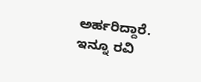ಅರ್ಹರಿದ್ದಾರೆ. ಇನ್ನೂ ರವಿ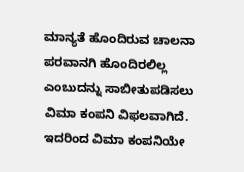ಮಾನ್ಯತೆ ಹೊಂದಿರುವ ಚಾಲನಾ ಪರವಾನಗಿ ಹೊಂದಿರಲಿಲ್ಲ ಎಂಬುದನ್ನು ಸಾಬೀತುಪಡಿಸಲು ವಿಮಾ ಕಂಪನಿ ವಿಫಲವಾಗಿದೆ. ಇದರಿಂದ ವಿಮಾ ಕಂಪನಿಯೇ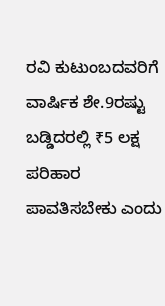ರವಿ ಕುಟುಂಬದವರಿಗೆ ವಾರ್ಷಿಕ ಶೇ.9ರಷ್ಟು ಬಡ್ಡಿದರಲ್ಲಿ ₹5 ಲಕ್ಷ ಪರಿಹಾರ ಪಾವತಿಸಬೇಕು ಎಂದು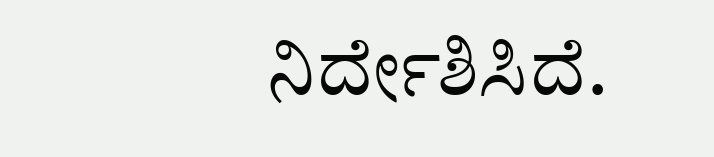ನಿರ್ದೇಶಿಸಿದೆ.